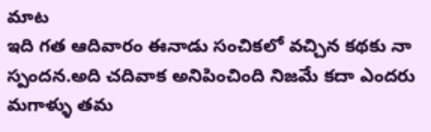మాట
ఇది గత ఆదివారం ఈనాడు సంచికలో వచ్చిన కథకు నా
స్పందన.అది చదివాక అనిపించింది నిజమే కదా ఎందరు
మగాళ్ళు తమ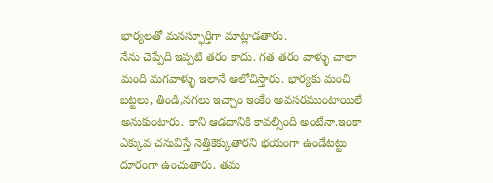భార్యలతో మనస్ఫూర్తిగా మాట్లాడతారు.
నేను చెప్పేది ఇప్పటి తరం కాదు. గత తరం వాళ్ళు చాలా
మంది మగవాళ్ళు ఇలానే ఆలోచిస్తారు. భార్యకు మంచి
బట్టలు, తిండి,నగలు ఇచ్చాం ఇంకేం అవసరముంటాయిలే
అనుకుంటారు. కాని ఆడదానికి కావల్సింది అంటేనా.ఇంకా
ఎక్కువ చనువిస్తే నెత్తికెక్కుతారని భయంగా ఉండేటట్టు
దూరంగా ఉంచుతారు. తమ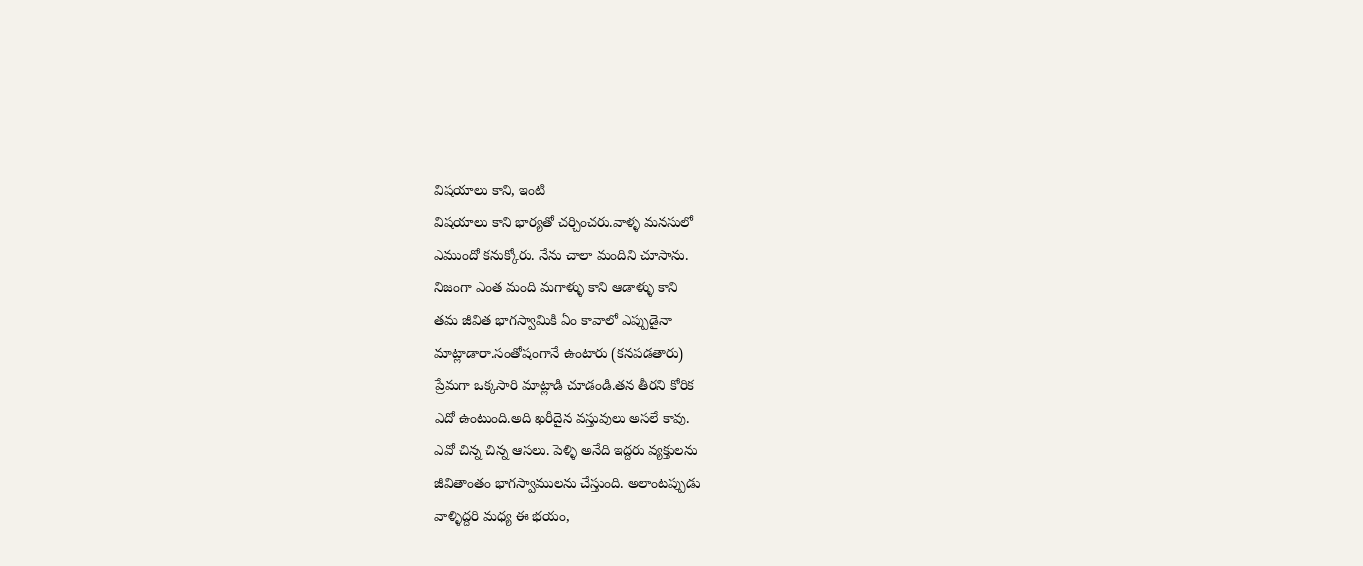విషయాలు కాని, ఇంటి
విషయాలు కాని భార్యతో చర్చించరు.వాళ్ళ మనసులో
ఎముందో కనుక్కోరు. నేను చాలా మందిని చూసాను.
నిజంగా ఎంత మంది మగాళ్ళు కాని ఆడాళ్ళు కాని
తమ జీవిత భాగస్వామికి ఏం కావాలో ఎప్పుడైనా
మాట్లాడారా.సంతోషంగానే ఉంటారు (కనపడతారు)
ప్రేమగా ఒక్కసారి మాట్లాడి చూడండి.తన తీరని కోరిక
ఎదో ఉంటుంది.అది ఖరీదైన వస్తువులు అసలే కావు.
ఎవో చిన్న చిన్న ఆసలు. పెళ్ళి అనేది ఇద్దరు వ్యక్తులను
జీవితాంతం భాగస్వాములను చేస్తుంది. అలాంటప్పుడు
వాళ్ళిద్దరి మధ్య ఈ భయం,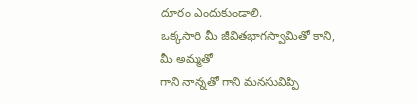దూరం ఎందుకుండాలి.
ఒక్కసారి మీ జీవితభాగస్వామితో కాని, మీ అమ్మతో
గాని నాన్నతో గాని మనసువిప్పి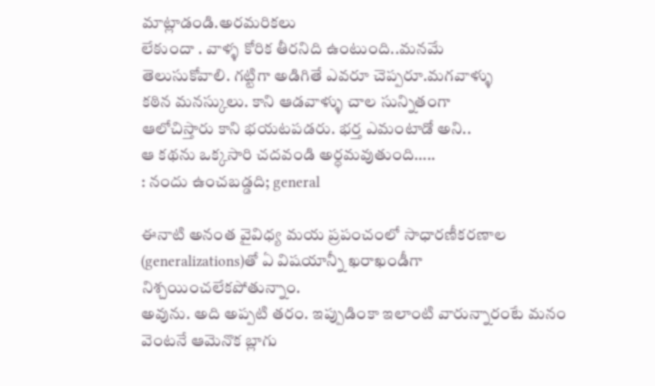మాట్లాడండి.అరమరికలు
లేకుందా . వాళ్ళ కోరిక తీరనిది ఉంటుంది..మనమే
తెలుసుకోవాలి. గట్టిగా అడిగితే ఎవరూ చెప్పరూ.మగవాళ్ళు
కఠిన మనస్కులు. కాని ఆడవాళ్ళు చాల సున్నితంగా
ఆలోచిస్తారు కాని భయటపడరు. భర్త ఎమంటాడో అని..
ఆ కథను ఒక్కసారి చదవండి అర్ధమవుతుంది…..
: నందు ఉంచబడ్డది; general

ఈనాటి అనంత వైవిధ్య మయ ప్రపంచంలో సాధారణీకరణాల (generalizations)తో ఏ విషయాన్నీ ఖరాఖండీగా నిశ్చయించలేకపోతున్నాం.
అవును. అది అప్పటి తరం. ఇప్పుడింకా ఇలాంటి వారున్నారంటే మనం వెంటనే ఆమెనొక బ్లాగు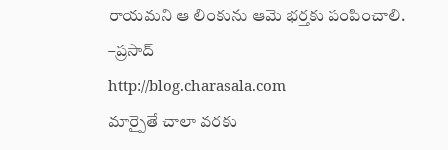రాయమని ఆ లింకును ఆమె భర్తకు పంపించాలి.
–ప్రసాద్
http://blog.charasala.com
మార్పైతే చాలా వరకు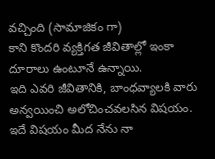వచ్చింది (సామాజికం గా)
కాని కొందరి వ్యక్తిగత జీవితాల్లో ఇంకా దూరాలు ఉంటూనే ఉన్నాయి.
ఇది ఎవరి జీవితానికి, బాంధవ్యాలకి వారు అన్వయించి అలోచించవలసిన విషయం.
ఇదే విషయం మీద నేను నా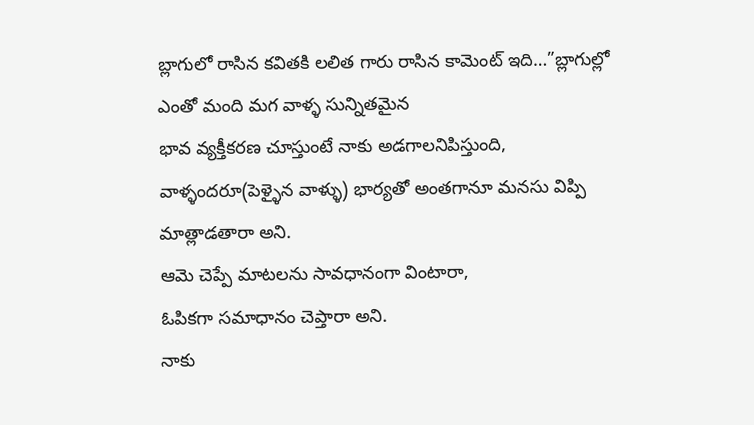బ్లాగులో రాసిన కవితకి లలిత గారు రాసిన కామెంట్ ఇది…”బ్లాగుల్లో ఎంతో మంది మగ వాళ్ళ సున్నితమైన
భావ వ్యక్తీకరణ చూస్తుంటే నాకు అడగాలనిపిస్తుంది,
వాళ్ళందరూ(పెళ్ళైన వాళ్ళు) భార్యతో అంతగానూ మనసు విప్పి మాత్లాడతారా అని.
ఆమె చెప్పే మాటలను సావధానంగా వింటారా,
ఓపికగా సమాధానం చెప్తారా అని.
నాకు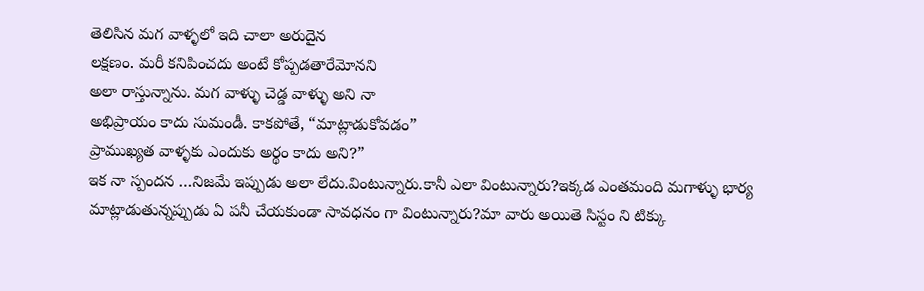తెలిసిన మగ వాళ్ళలో ఇది చాలా అరుదైన
లక్షణం. మరీ కనిపించదు అంటే కోప్పడతారేమోనని
అలా రాస్తున్నాను. మగ వాళ్ళు చెడ్డ వాళ్ళు అని నా
అభిప్రాయం కాదు సుమండీ. కాకపోతే, “మాట్లాడుకోవడం”
ప్రాముఖ్యత వాళ్ళకు ఎందుకు అర్థం కాదు అని?”
ఇక నా స్పందన …నిజమే ఇప్పుడు అలా లేదు.వింటున్నారు.కానీ ఎలా వింటున్నారు?ఇక్కడ ఎంతమంది మగాళ్ళు భార్య మాట్లాడుతున్నప్పుడు ఏ పనీ చేయకుండా సావధనం గా వింటున్నారు?మా వారు అయితె సిస్టం ని టిక్కు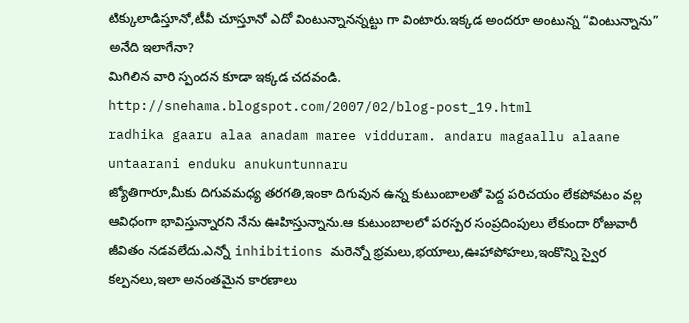టిక్కులాడిస్తూనో,టీవీ చూస్తూనో ఎదో వింటున్నానన్నట్టు గా వింటారు.ఇక్కడ అందరూ అంటున్న “వింటున్నాను” అనేది ఇలాగేనా?
మిగిలిన వారి స్పందన కూడా ఇక్కడ చదవండి.
http://snehama.blogspot.com/2007/02/blog-post_19.html
radhika gaaru alaa anadam maree vidduram. andaru magaallu alaane untaarani enduku anukuntunnaru
జ్యోతిగారూ,మీకు దిగువమధ్య తరగతి,ఇంకా దిగువున ఉన్న కుటుంబాలతో పెద్ద పరిచయం లేకపోవటం వల్ల ఆవిధంగా భావిస్తున్నారని నేను ఊహిస్తున్నాను.ఆ కుటుంబాలలో పరస్పర సంప్రదింపులు లేకుందా రోజువారీ జీవితం నడవలేదు.ఎన్నో inhibitions మరెన్నో భ్రమలు,భయాలు,ఊహాపోహలు,ఇంకొన్ని స్వైర కల్పనలు,ఇలా అనంతమైన కారణాలు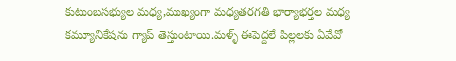కుటుంబసభ్యుల మధ్య,ముఖ్యంగా మధ్యతరగతి భార్యాభర్తల మధ్య కమ్యూనికేషను గ్యాప్ తెస్తుంటాయి.మళ్ళ్ ఈపెద్దలే పిల్లలకు ఏవేవో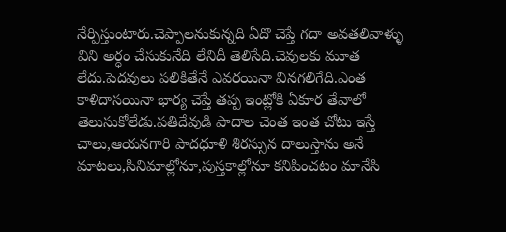నేర్పిస్తుంటారు.చెప్పాలనుకున్నది ఏదొ చెప్తే గదా అవతలివాళ్ళు విని అర్ధం చేసుకునేది లేనిదీ తెలిసేది.చెవులకు మూత లేదు.పెదవులు పలికితేనే ఎవరయినా వినగలిగేది.ఎంత కాళిదాసయినా భార్య చెప్తే తప్ప ఇంట్లోకి ఏకూర తేవాలో తెలుసుకోలేడు.పతిదేవుడి పాదాల చెంత ఇంత చోటు ఇస్తే చాలు,ఆయనగారి పాదధూళి శిరస్సున దాలుస్తాను అనే మాటలు,సినిమాల్లోనూ,పుస్తకాల్లోనూ కనిపించటం మానేసి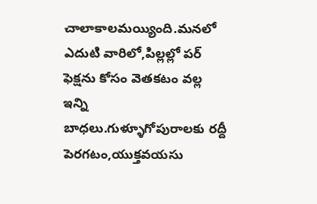చాలాకాలమయ్యింది.మనలో ఎదుటి వారిలో,పిల్లల్లో పర్ ఫెక్షను కోసం వెతకటం వల్ల ఇన్ని బాధలు.గుళ్ళూగోపురాలకు రద్దీ పెరగటం,యుక్తవయసు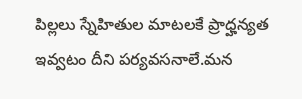పిల్లలు స్నేహితుల మాటలకే ప్రాధ్హన్యత ఇవ్వటం దీని పర్యవసనాలే.మన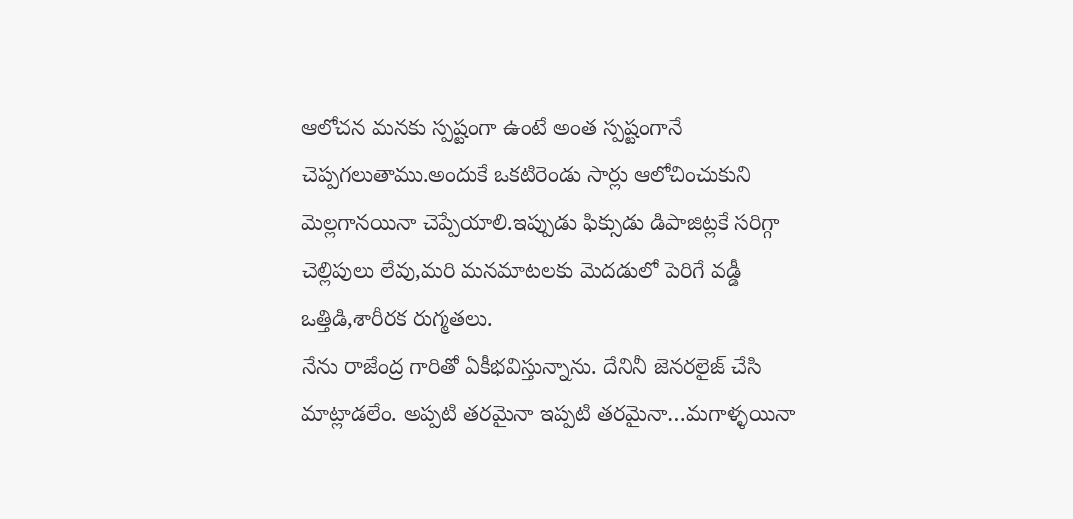ఆలోచన మనకు స్పష్టంగా ఉంటే అంత స్పష్టంగానే చెప్పగలుతాము.అందుకే ఒకటిరెండు సార్లు ఆలోచించుకుని మెల్లగానయినా చెప్పేయాలి.ఇప్పుడు ఫిక్సుడు డిపాజిట్లకే సరిగ్గా చెల్లిపులు లేవు,మరి మనమాటలకు మెదడులో పెరిగే వడ్డీ ఒత్తిడి,శారీరక రుగ్మతలు.
నేను రాజేంద్ర గారితో ఏకీభవిస్తున్నాను. దేనినీ జెనరలైజ్ చేసి మాట్లాడలేం. అప్పటి తరమైనా ఇప్పటి తరమైనా…మగాళ్ళయినా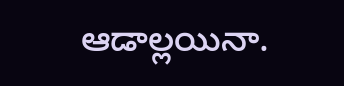ఆడాల్లయినా.